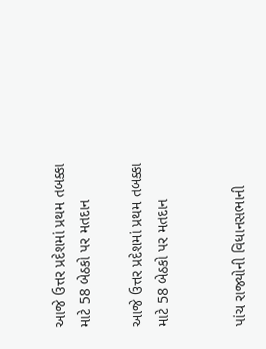આજે ઉત્તર પ્રદેશમાં પ્રથમ તબક્કા માટે 58 બેઠકો પર મતદાન

આજે ઉત્તર પ્રદેશમાં પ્રથમ તબક્કા માટે 58 બેઠકો પર મતદાન


પાંચ રાજ્યોની વિધાનસભાની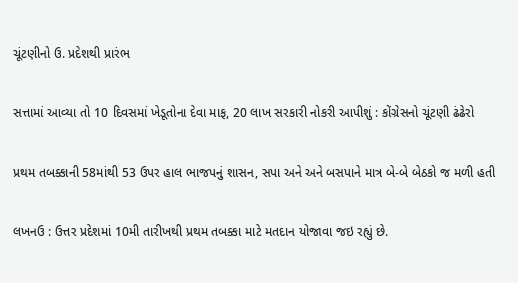ચૂંટણીનો ઉ. પ્રદેશથી પ્રારંભ

સત્તામાં આવ્યા તો 10 દિવસમાં ખેડૂતોના દેવા માફ, 20 લાખ સરકારી નોકરી આપીશું : કોંગ્રેસનો ચૂંટણી ઢંઢેરો

પ્રથમ તબક્કાની 58માંથી 53 ઉપર હાલ ભાજપનું શાસન, સપા અને અને બસપાને માત્ર બે-બે બેઠકો જ મળી હતી

લખનઉ : ઉત્તર પ્રદેશમાં 10મી તારીખથી પ્રથમ તબક્કા માટે મતદાન યોજાવા જઇ રહ્યું છે.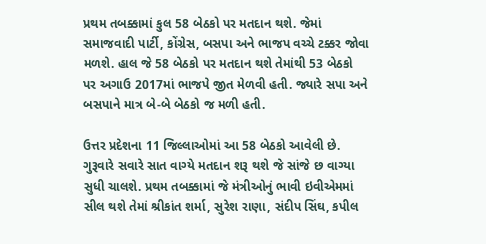પ્રથમ તબક્કામાં કુલ 58 બેઠકો પર મતદાન થશે. જેમાં સમાજવાદી પાર્ટી, કોંગ્રેસ, બસપા અને ભાજપ વચ્ચે ટક્કર જોવા મળશે. હાલ જે 58 બેઠકો પર મતદાન થશે તેમાંથી 53 બેઠકો પર અગાઉ 2017માં ભાજપે જીત મેળવી હતી. જ્યારે સપા અને બસપાને માત્ર બે-બે બેઠકો જ મળી હતી.

ઉત્તર પ્રદેશના 11 જિલ્લાઓમાં આ 58 બેઠકો આવેલી છે. ગુરૂવારે સવારે સાત વાગ્યે મતદાન શરૂ થશે જે સાંજે છ વાગ્યા સુધી ચાલશે. પ્રથમ તબક્કામાં જે મંત્રીઓનું ભાવી ઇવીએમમાં સીલ થશે તેમાં શ્રીકાંત શર્મા, સુરેશ રાણા, સંદીપ સિંઘ, કપીલ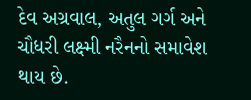દેવ અગ્રવાલ, અતુલ ગર્ગ અને ચૌધરી લક્ષ્મી નરૈનનો સમાવેશ થાય છે.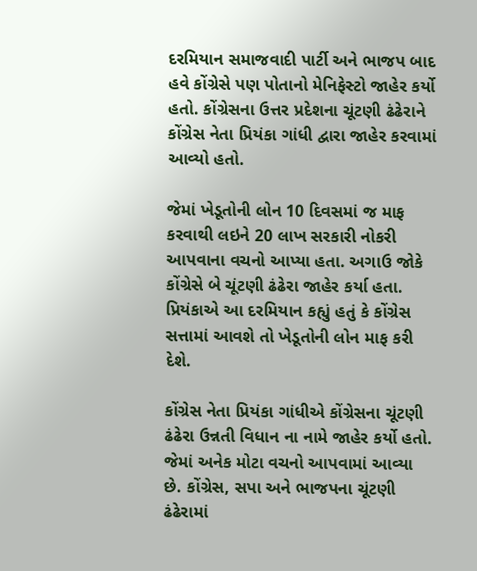દરમિયાન સમાજવાદી પાર્ટી અને ભાજપ બાદ હવે કોંગ્રેસે પણ પોતાનો મેનિફેસ્ટો જાહેર કર્યો હતો. કોંગ્રેસના ઉત્તર પ્રદેશના ચૂંટણી ઢંઢેરાને કોંગ્રેસ નેતા પ્રિયંકા ગાંધી દ્વારા જાહેર કરવામાં આવ્યો હતો.

જેમાં ખેડૂતોની લોન 10 દિવસમાં જ માફ કરવાથી લઇને 20 લાખ સરકારી નોકરી આપવાના વચનો આપ્યા હતા. અગાઉ જોકે કોંગ્રેસે બે ચૂંટણી ઢંઢેરા જાહેર કર્યા હતા. પ્રિયંકાએ આ દરમિયાન કહ્યું હતું કે કોંગ્રેસ સત્તામાં આવશે તો ખેડૂતોની લોન માફ કરી દેશે.

કોંગ્રેસ નેતા પ્રિયંકા ગાંધીએ કોંગ્રેસના ચૂંટણી ઢંઢેરા ઉન્નતી વિધાન ના નામે જાહેર કર્યો હતો. જેમાં અનેક મોટા વચનો આપવામાં આવ્યા છે. કોંગ્રેસ, સપા અને ભાજપના ચૂંટણી ઢંઢેરામાં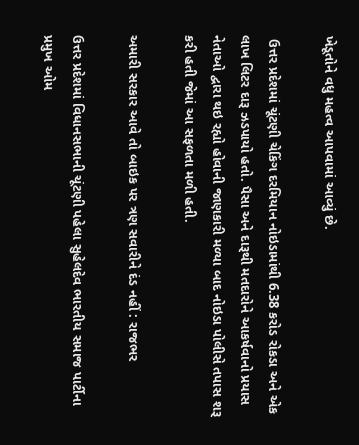ખેડૂતોને વધુ મહત્વ આપવામાં આવ્યું છે.

 ઉત્તર પ્રદેશમાં ચૂંટણી ચેકિંગ દરમિયાન નોઇડામાંથી 6.38 કરોડ રોકડા અને એક લાખ લિટર દારૂ ઝડપાયો હતો. પૈસા અને દારૂથી મતદારોને આકર્ષવાનો પ્રયાસ નેતાઓ દ્વારા થઇ રહ્યો હોવાની જાણકારી મળ્યા બાદ નોઇડા પોલીસે તપાસ શરૂ કરી હતી જેમાં આ સફળતા મળી હતી.

અમારી સરકાર આવે તો બાઇક પર ત્રણ સવારીને દંડ નહીં : રાજભર

ઉત્તર પ્રદેશમાં વિધાનસભાની ચૂંટણી પહેલા સુહેલદેવ ભારતીય સમાજ પાર્ટીના પ્રમુખ ઓમ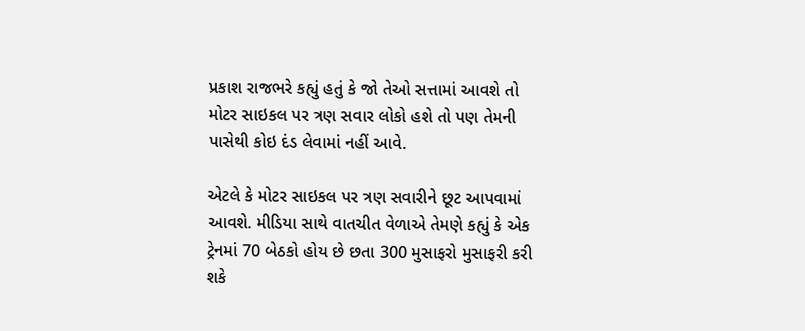પ્રકાશ રાજભરે કહ્યું હતું કે જો તેઓ સત્તામાં આવશે તો મોટર સાઇકલ પર ત્રણ સવાર લોકો હશે તો પણ તેમની પાસેથી કોઇ દંડ લેવામાં નહીં આવે.

એટલે કે મોટર સાઇકલ પર ત્રણ સવારીને છૂટ આપવામાં આવશે. મીડિયા સાથે વાતચીત વેળાએ તેમણે કહ્યું કે એક ટ્રેનમાં 70 બેઠકો હોય છે છતા 300 મુસાફરો મુસાફરી કરી શકે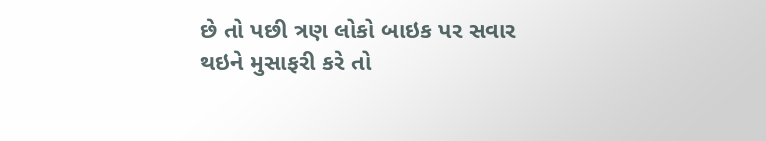છે તો પછી ત્રણ લોકો બાઇક પર સવાર થઇને મુસાફરી કરે તો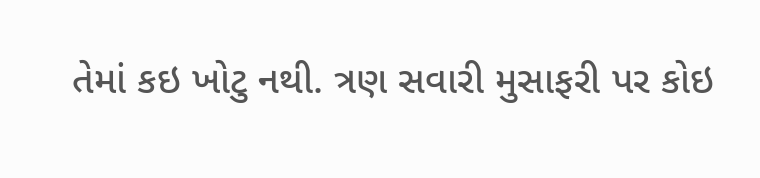તેમાં કઇ ખોટુ નથી. ત્રણ સવારી મુસાફરી પર કોઇ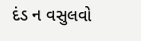દંડ ન વસુલવો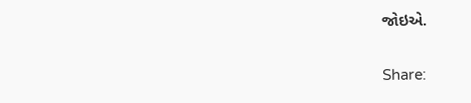જોઇએ.

Share: